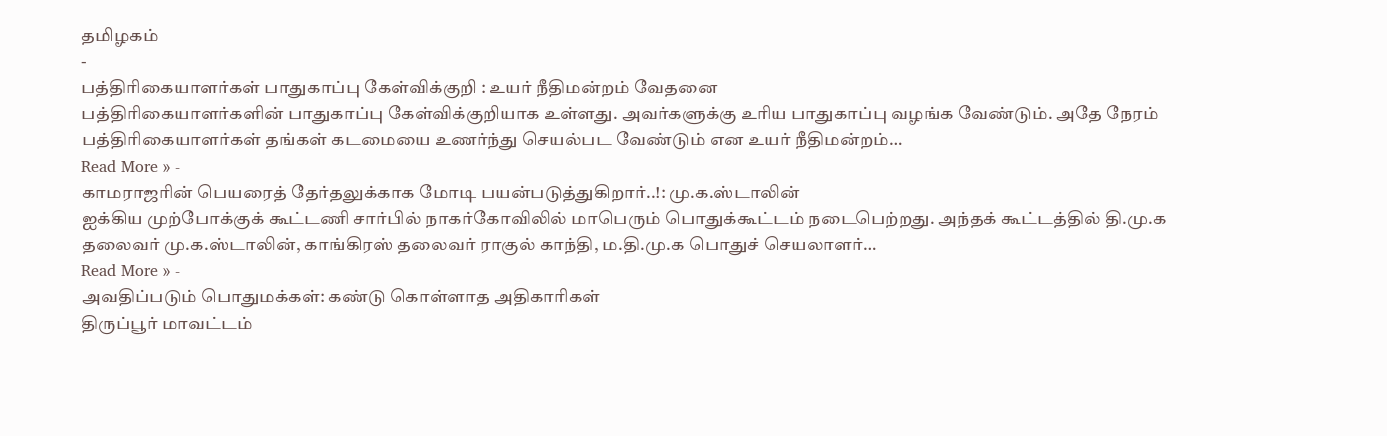தமிழகம்
-
பத்திரிகையாளர்கள் பாதுகாப்பு கேள்விக்குறி : உயர் நீதிமன்றம் வேதனை
பத்திரிகையாளர்களின் பாதுகாப்பு கேள்விக்குறியாக உள்ளது. அவர்களுக்கு உரிய பாதுகாப்பு வழங்க வேண்டும். அதே நேரம் பத்திரிகையாளர்கள் தங்கள் கடமையை உணர்ந்து செயல்பட வேண்டும் என உயர் நீதிமன்றம்…
Read More » -
காமராஜரின் பெயரைத் தேர்தலுக்காக மோடி பயன்படுத்துகிறார்..!: மு.க.ஸ்டாலின்
ஐக்கிய முற்போக்குக் கூட்டணி சார்பில் நாகர்கோவிலில் மாபெரும் பொதுக்கூட்டம் நடைபெற்றது. அந்தக் கூட்டத்தில் தி.மு.க தலைவர் மு.க.ஸ்டாலின், காங்கிரஸ் தலைவர் ராகுல் காந்தி, ம.தி.மு.க பொதுச் செயலாளர்…
Read More » -
அவதிப்படும் பொதுமக்கள்: கண்டு கொள்ளாத அதிகாரிகள்
திருப்பூர் மாவட்டம்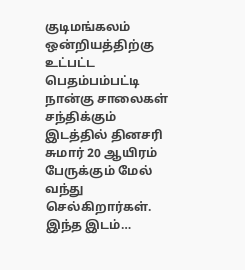குடிமங்கலம் ஒன்றியத்திற்கு உட்பட்ட பெதம்பம்பட்டி நான்கு சாலைகள் சந்திக்கும் இடத்தில் தினசரி சுமார் 20 ஆயிரம் பேருக்கும் மேல் வந்து செல்கிறார்கள். இந்த இடம்…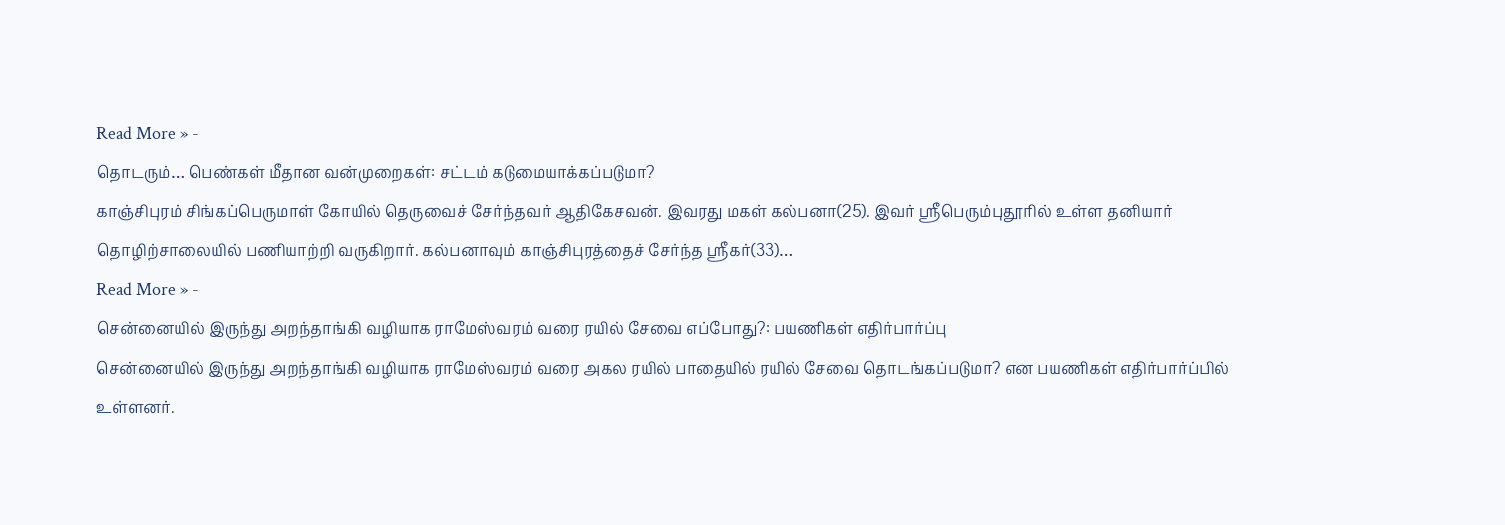Read More » -
தொடரும்… பெண்கள் மீதான வன்முறைகள்: சட்டம் கடுமையாக்கப்படுமா?
காஞ்சிபுரம் சிங்கப்பெருமாள் கோயில் தெருவைச் சேர்ந்தவர் ஆதிகேசவன். இவரது மகள் கல்பனா(25). இவர் ஸ்ரீபெரும்புதூரில் உள்ள தனியார் தொழிற்சாலையில் பணியாற்றி வருகிறார். கல்பனாவும் காஞ்சிபுரத்தைச் சேர்ந்த ஸ்ரீகர்(33)…
Read More » -
சென்னையில் இருந்து அறந்தாங்கி வழியாக ராமேஸ்வரம் வரை ரயில் சேவை எப்போது?: பயணிகள் எதிர்பார்ப்பு
சென்னையில் இருந்து அறந்தாங்கி வழியாக ராமேஸ்வரம் வரை அகல ரயில் பாதையில் ரயில் சேவை தொடங்கப்படுமா? என பயணிகள் எதிர்பார்ப்பில் உள்ளனர்.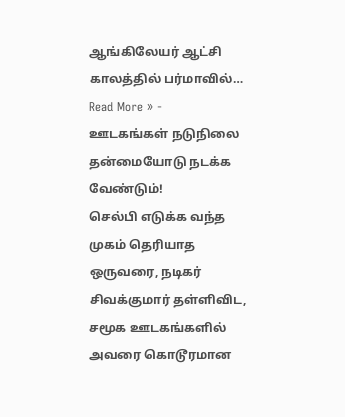ஆங்கிலேயர் ஆட்சி காலத்தில் பர்மாவில்…
Read More » -
ஊடகங்கள் நடுநிலை தன்மையோடு நடக்க வேண்டும்!
செல்பி எடுக்க வந்த முகம் தெரியாத ஒருவரை, நடிகர் சிவக்குமார் தள்ளிவிட, சமூக ஊடகங்களில் அவரை கொடூரமான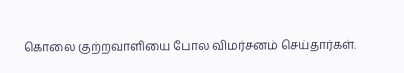கொலை குற்றவாளியை போல விமர்சனம் செய்தார்கள்.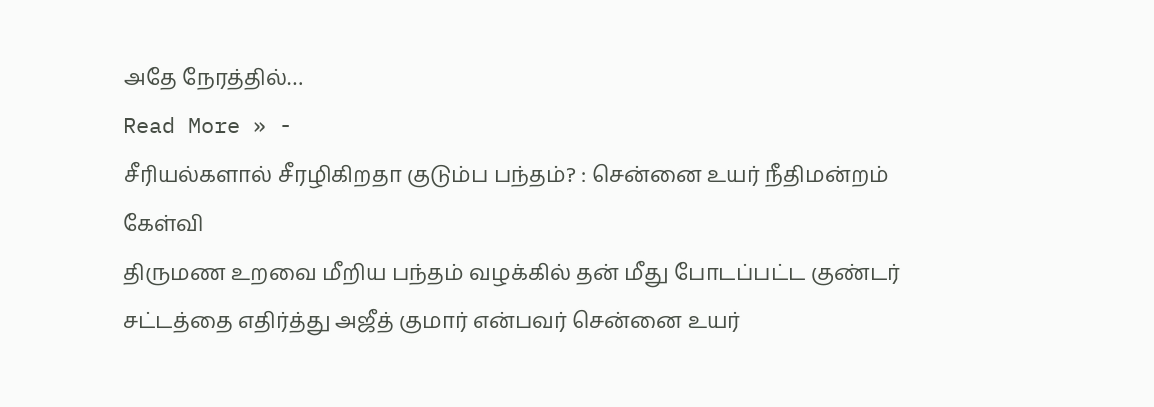அதே நேரத்தில்…
Read More » -
சீரியல்களால் சீரழிகிறதா குடும்ப பந்தம்? : சென்னை உயர் நீதிமன்றம் கேள்வி
திருமண உறவை மீறிய பந்தம் வழக்கில் தன் மீது போடப்பட்ட குண்டர் சட்டத்தை எதிர்த்து அஜீத் குமார் என்பவர் சென்னை உயர்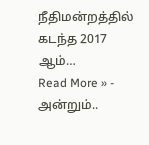நீதிமன்றத்தில் கடந்த 2017 ஆம்…
Read More » -
அன்றும்..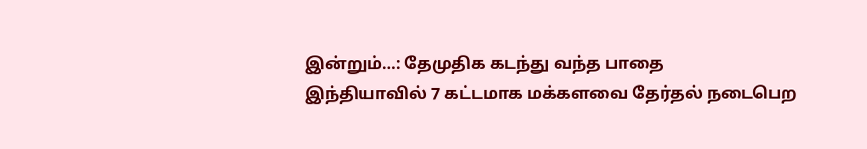இன்றும்…: தேமுதிக கடந்து வந்த பாதை
இந்தியாவில் 7 கட்டமாக மக்களவை தேர்தல் நடைபெற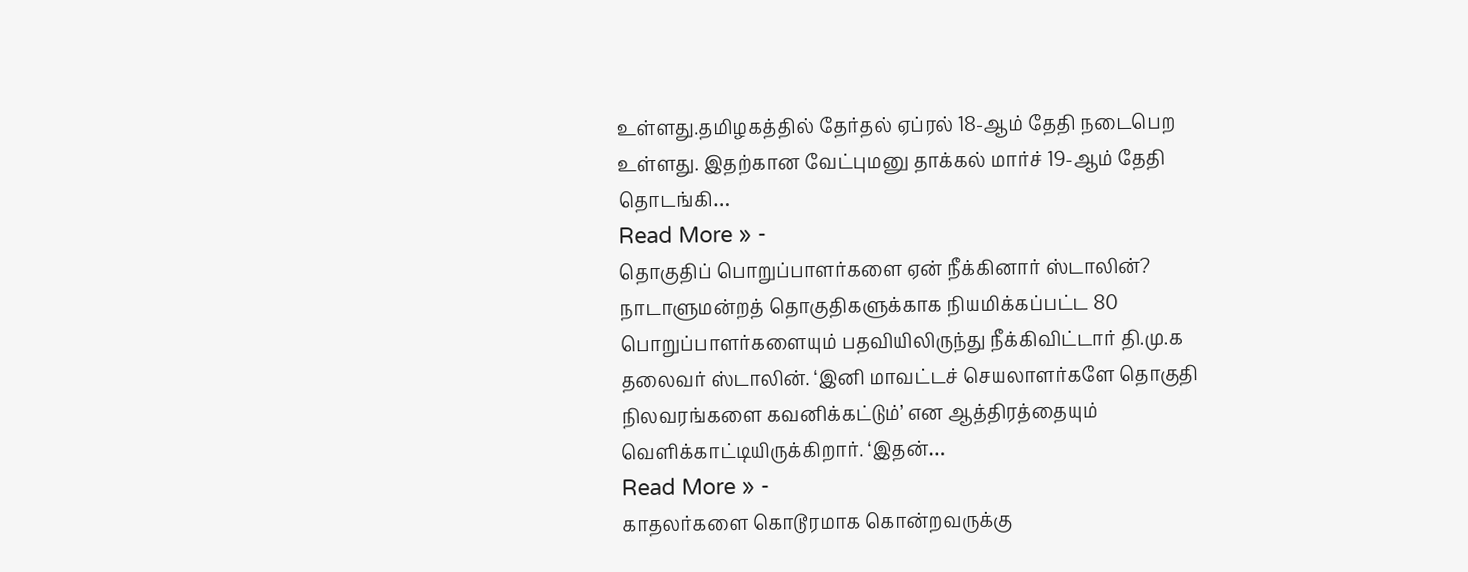உள்ளது.தமிழகத்தில் தேர்தல் ஏப்ரல் 18-ஆம் தேதி நடைபெற உள்ளது. இதற்கான வேட்புமனு தாக்கல் மார்ச் 19-ஆம் தேதி தொடங்கி…
Read More » -
தொகுதிப் பொறுப்பாளர்களை ஏன் நீக்கினார் ஸ்டாலின்?
நாடாளுமன்றத் தொகுதிகளுக்காக நியமிக்கப்பட்ட 80 பொறுப்பாளர்களையும் பதவியிலிருந்து நீக்கிவிட்டார் தி.மு.க தலைவர் ஸ்டாலின். ‘இனி மாவட்டச் செயலாளர்களே தொகுதி நிலவரங்களை கவனிக்கட்டும்’ என ஆத்திரத்தையும் வெளிக்காட்டியிருக்கிறார். ‘இதன்…
Read More » -
காதலர்களை கொடூரமாக கொன்றவருக்கு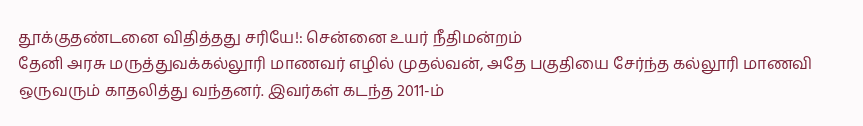தூக்குதண்டனை விதித்தது சரியே!: சென்னை உயர் நீதிமன்றம்
தேனி அரசு மருத்துவக்கல்லூரி மாணவர் எழில் முதல்வன், அதே பகுதியை சேர்ந்த கல்லூரி மாணவி ஒருவரும் காதலித்து வந்தனர். இவர்கள் கடந்த 2011-ம்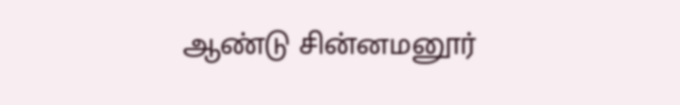ஆண்டு சின்னமனூர்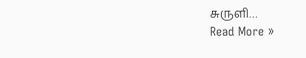சுருளி…
Read More »